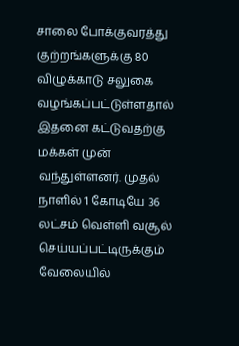சாலை போக்குவரத்து குற்றங்களுக்கு 80 விழுக்காடு சலுகை வழங்கப்பட்டுள்ளதால் இதனை கட்டுவதற்கு மக்கள் முன் வந்துள்ளனர். முதல் நாளில் 1 கோடியே 36 லட்சம் வெள்ளி வசூல் செய்யப்பட்டிருக்கும் வேலையில்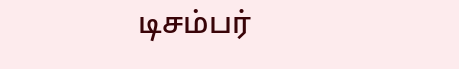டிசம்பர்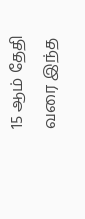15 ஆம் தேதி வரை இந்த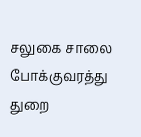சலுகை சாலை போக்குவரத்து துறை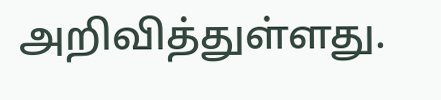அறிவித்துள்ளது.